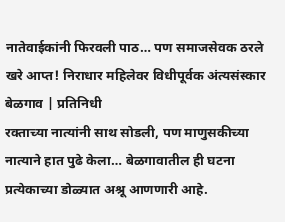नातेवाईकांनी फिरवली पाठ… पण समाजसेवक ठरले खरे आप्त! निराधार महिलेवर विधीपूर्वक अंत्यसंस्कार
बेळगाव | प्रतिनिधी
रक्ताच्या नात्यांनी साथ सोडली, पण माणुसकीच्या नात्याने हात पुढे केला… बेळगावातील ही घटना प्रत्येकाच्या डोळ्यात अश्रू आणणारी आहे.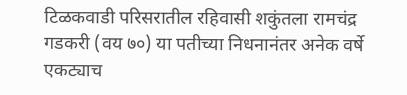टिळकवाडी परिसरातील रहिवासी शकुंतला रामचंद्र गडकरी (वय ७०) या पतीच्या निधनानंतर अनेक वर्षे एकट्याच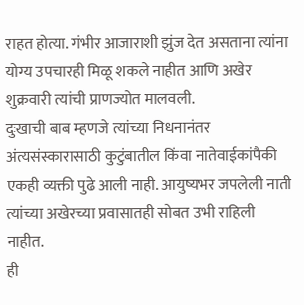राहत होत्या. गंभीर आजाराशी झुंज देत असताना त्यांना योग्य उपचारही मिळू शकले नाहीत आणि अखेर शुक्रवारी त्यांची प्राणज्योत मालवली.
दुःखाची बाब म्हणजे त्यांच्या निधनानंतर अंत्यसंस्कारासाठी कुटुंबातील किंवा नातेवाईकांपैकी एकही व्यक्ती पुढे आली नाही. आयुष्यभर जपलेली नाती त्यांच्या अखेरच्या प्रवासातही सोबत उभी राहिली नाहीत.
ही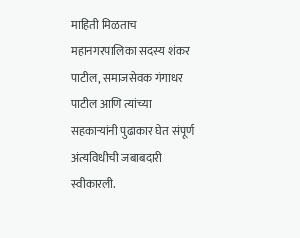माहिती मिळताच महानगरपालिका सदस्य शंकर पाटील, समाजसेवक गंगाधर पाटील आणि त्यांच्या सहकाऱ्यांनी पुढाकार घेत संपूर्ण अंत्यविधीची जबाबदारी स्वीकारली.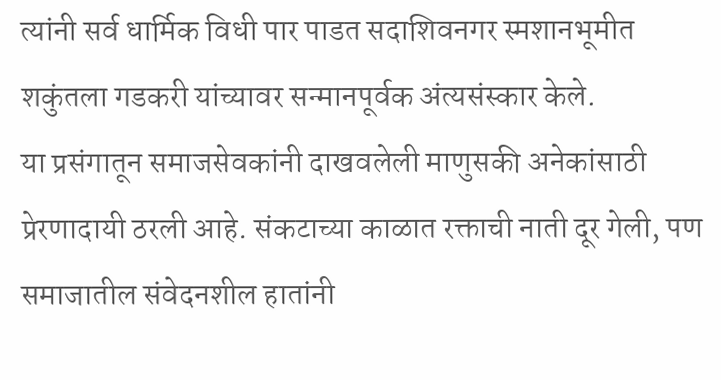त्यांनी सर्व धार्मिक विधी पार पाडत सदाशिवनगर स्मशानभूमीत शकुंतला गडकरी यांच्यावर सन्मानपूर्वक अंत्यसंस्कार केले.
या प्रसंगातून समाजसेवकांनी दाखवलेली माणुसकी अनेकांसाठी प्रेरणादायी ठरली आहे. संकटाच्या काळात रक्ताची नाती दूर गेली, पण समाजातील संवेदनशील हातांनी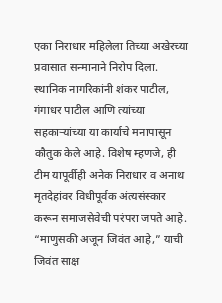एका निराधार महिलेला तिच्या अखेरच्या प्रवासात सन्मानाने निरोप दिला.
स्थानिक नागरिकांनी शंकर पाटील, गंगाधर पाटील आणि त्यांच्या सहकाऱ्यांच्या या कार्याचे मनापासून कौतुक केले आहे. विशेष म्हणजे, ही टीम यापूर्वीही अनेक निराधार व अनाथ मृतदेहांवर विधीपूर्वक अंत्यसंस्कार करून समाजसेवेची परंपरा जपते आहे.
“माणुसकी अजून जिवंत आहे,” याची जिवंत साक्ष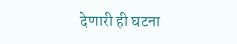देणारी ही घटना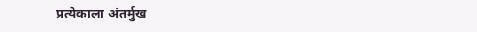प्रत्येकाला अंतर्मुख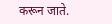करून जाते.